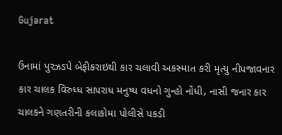Gujarat

ઉનામાં પુરઝડપે બેફીકરાઇથી કાર ચલાવી અકસ્માત કરી મૃત્યુ નીપજાવનાર કાર ચાલક વિરુધ્ધ સાપરાધ મનુષ્ય વધનો ગુન્હો નોંધી, નાસી જનાર કાર ચાલકને ગણતરીની કલાકોમા પોલીસે પકડી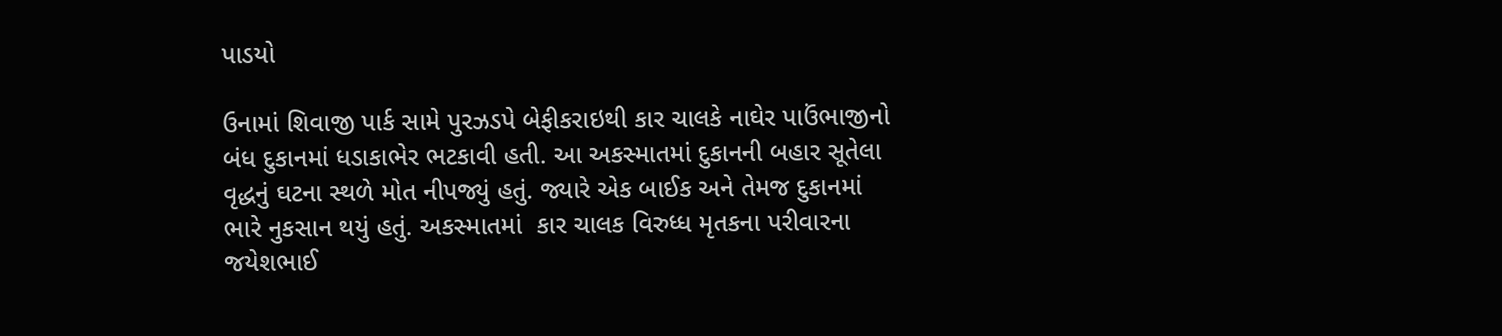પાડયો

ઉનામાં શિવાજી પાર્ક સામે પુરઝડપે બેફીકરાઇથી કાર ચાલકે નાઘેર પાઉંભાજીનો બંધ દુકાનમાં ધડાકાભેર ભટકાવી હતી. આ અકસ્માતમાં દુકાનની બહાર સૂતેલા વૃદ્ધનું ઘટના સ્થળે મોત નીપજ્યું હતું. જ્યારે એક બાઈક અને તેમજ દુકાનમાં ભારે નુકસાન થયું હતું. અકસ્માતમાં  કાર ચાલક વિરુધ્ધ મૃતકના પરીવારના જયેશભાઈ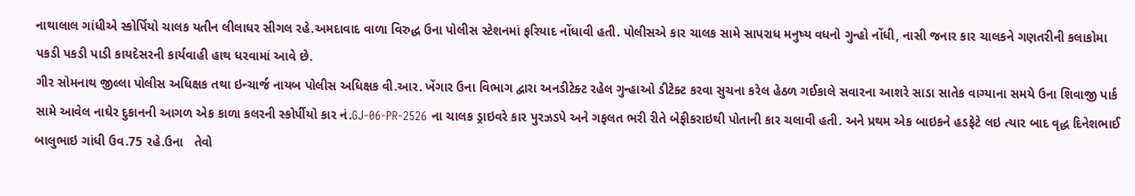નાથાલાલ ગાંધીએ સ્કોર્પિયો ચાલક યતીન લીલાધર સીગલ રહે.અમદાવાદ વાળા વિરુદ્ધ ઉના પોલીસ સ્ટેશનમાં ફરિયાદ નોંધાવી હતી. પોલીસએ કાર ચાલક સામે સાપરાધ મનુષ્ય વધનો ગુન્હો નોંધી, નાસી જનાર કાર ચાલકને ગણતરીની કલાકોમા પકડી પકડી પાડી કાયદેસરની કાર્યવાહી હાથ ધરવામાં આવે છે.
ગીર સોમનાથ જીલ્લા પોલીસ અધિક્ષક તથા ઇન્ચાર્જ નાયબ પોલીસ અધિક્ષક વી.આર. ખેંગાર ઉના વિભાગ દ્વારા અનડીટેક્ટ રહેલ ગુન્હાઓ ડીટેક્ટ કરવા સુચના કરેલ હેઠળ ગઈકાલે સવારના આશરે સાડા સાતેક વાગ્યાના સમયે ઉના શિવાજી પાર્ક સામે આવેલ નાઘેર દુકાનની આગળ એક કાળા કલરની સ્કોર્પીયો કાર નં.GJ-06-PR-2526 ના ચાલક ડ્રાઇવરે કાર પુરઝડપે અને ગફલત ભરી રીતે બેફીકરાઇથી પોતાની કાર ચલાવી હતી. અને પ્રથમ એક બાઇકને હડફેટે લઇ ત્યાર બાદ વૃદ્ધ દિનેશભાઈ બાલુભાઇ ગાંધી ઉવ.75 રહે.ઉના   તેવો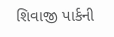શિવાજી પાર્કની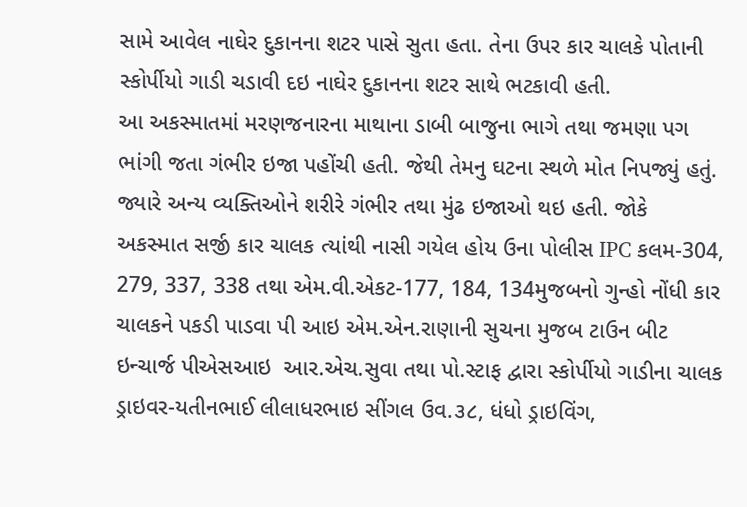સામે આવેલ નાઘેર દુકાનના શટર પાસે સુતા હતા. તેના ઉપર કાર ચાલકે પોતાની સ્કોર્પીયો ગાડી ચડાવી દઇ નાઘેર દુકાનના શટર સાથે ભટકાવી હતી.
આ અકસ્માતમાં મરણજનારના માથાના ડાબી બાજુના ભાગે તથા જમણા પગ ભાંગી જતા ગંભીર ઇજા પહોંચી હતી. જેથી તેમનુ ઘટના સ્થળે મોત નિપજ્યું હતું. જ્યારે અન્ય વ્યક્તિઓને શરીરે ગંભીર તથા મુંઢ ઇજાઓ થઇ હતી. જોકે  અકસ્માત સર્જી કાર ચાલક ત્યાંથી નાસી ગયેલ હોય ઉના પોલીસ IPC કલમ-304, 279, 337, 338 તથા એમ.વી.એકટ-177, 184, 134મુજબનો ગુન્હો નોંધી કાર ચાલકને પકડી પાડવા પી આઇ એમ.એન.રાણાની સુચના મુજબ ટાઉન બીટ ઇન્ચાર્જ પીએસઆઇ  આર.એચ.સુવા તથા પો.સ્ટાફ દ્વારા સ્કોર્પીયો ગાડીના ચાલક ડ્રાઇવર-યતીનભાઈ લીલાધરભાઇ સીંગલ ઉવ.૩૮, ધંધો ડ્રાઇવિંગ,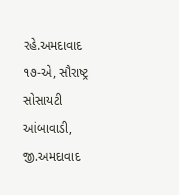રહે.અમદાવાદ ૧૭-એ, સૌરાષ્ટ્ર સોસાયટી આંબાવાડી, જી.અમદાવાદ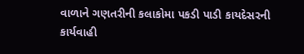વાળાને ગણતરીની કલાકોમા પકડી પાડી કાયદેસરની કાર્યવાહી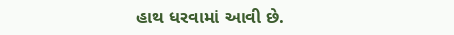હાથ ધરવામાં આવી છે.